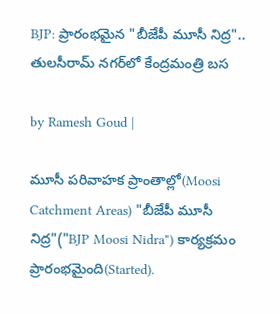BJP: ప్రారంభమైన "బీజేపీ మూసీ నిద్ర".. తులసీరామ్ నగర్‌లో కేంద్రమంత్రి బస

by Ramesh Goud |

మూసీ పరివాహక ప్రాంతాల్లో(Moosi Catchment Areas) "బీజేపీ మూసీ నిద్ర"("BJP Moosi Nidra") కార్యక్రమం ప్రారంభమైంది(Started).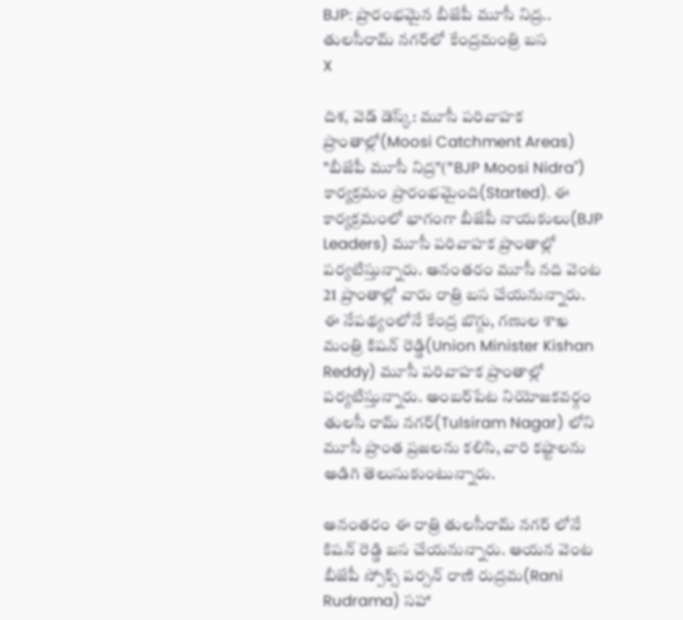BJP: ప్రారంభమైన బీజేపీ మూసీ నిద్ర.. తులసీరామ్ నగర్‌లో కేంద్రమంత్రి బస
X

దిశ, వెడ్ డెస్క్: మూసీ పరివాహక ప్రాంతాల్లో(Moosi Catchment Areas) "బీజేపీ మూసీ నిద్ర"("BJP Moosi Nidra") కార్యక్రమం ప్రారంభమైంది(Started). ఈ కార్యక్రమంలో భాగంగా బీజేపీ నాయకులు(BJP Leaders) మూసీ పరివాహక ప్రాంతాల్లో పర్యటిస్తున్నారు. అనంతరం మూసీ నది వెంట 21 ప్రాంతాల్లో వారు రాత్రి బస చేయనున్నారు. ఈ నేపథ్యంలోనే కేంద్ర బొగ్గు, గణుల శాఖ మంత్రి కిషన్ రెడ్డి(Union Minister Kishan Reddy) మూసీ పరివాహక ప్రాంతాల్లో పర్యటిస్తున్నారు. అంబర్‌పేట నియోజకవర్గం తులసీ రామ్ నగర్(Tulsiram Nagar) లోని మూసీ ప్రాంత ప్రజలను కలిసి, వారి కష్టాలను అడిగి తెలుసుకుంటున్నారు.

అనంతరం ఈ రాత్రి తులసీరామ్ నగర్ లోనే కిషన్ రెడ్డి బస చేయనున్నారు. ఆయన వెంట బీజేపీ స్పోక్స్ పర్సన్ రాణి రుద్రమ(Rani Rudrama) సహా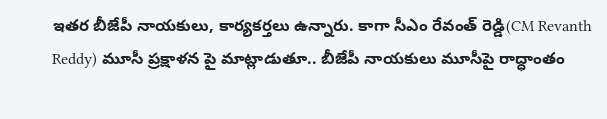ఇతర బీజేపీ నాయకులు, కార్యకర్తలు ఉన్నారు. కాగా సీఎం రేవంత్ రెడ్డి(CM Revanth Reddy) మూసీ ప్రక్షాళన పై మాట్లాడుతూ.. బీజేపీ నాయకులు మూసీపై రాద్ధాంతం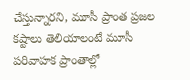చేస్తున్నారని, మూసీ ప్రాంత ప్రజల కష్టాలు తెలియాలంటే మూసీ పరివాహక ప్రాంతాల్లో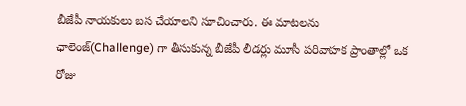బీజేపీ నాయకులు బస చేయాలని సూచించారు. ఈ మాటలను ఛాలెంజ్(Challenge) గా తీసుకున్న బీజేపీ లీడర్లు మూసీ పరివాహక ప్రాంతాల్లో ఒక రోజు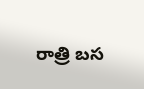రాత్రి బస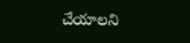చేయాలని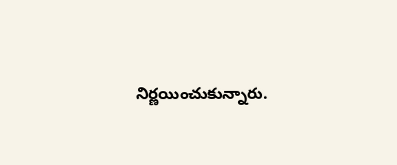నిర్ణయించుకున్నారు.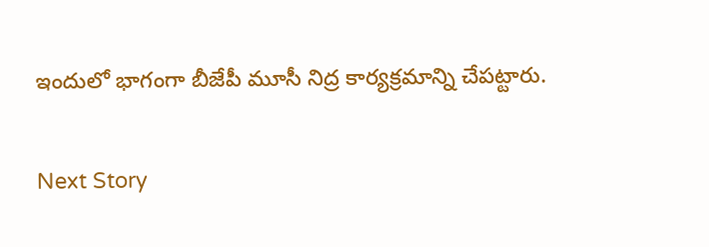ఇందులో భాగంగా బీజేపీ మూసీ నిద్ర కార్యక్రమాన్ని చేపట్టారు.

Next Story